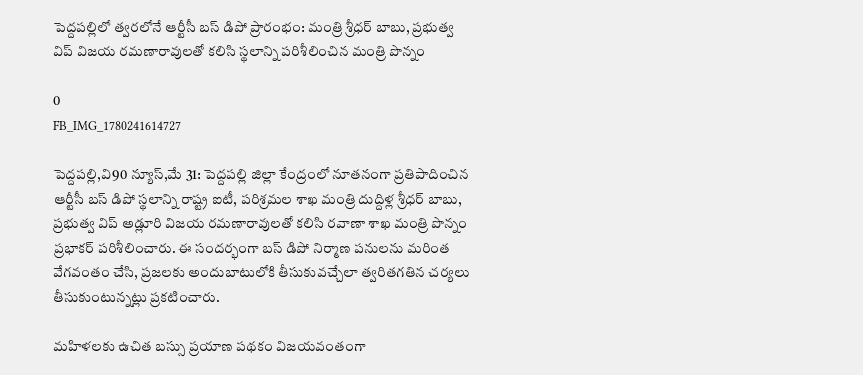పెద్దపల్లిలో త్వరలోనే ఆర్టీసీ బస్ డిపో ప్రారంభం: మంత్రి శ్రీధర్ బాబు, ప్రభుత్వ విప్ విజయ రమణారావులతో కలిసి స్థలాన్ని పరిశీలించిన మంత్రి పొన్నం

0
FB_IMG_1780241614727

పెద్దపల్లి,వి90 న్యూస్,మే 31: పెద్దపల్లి జిల్లా కేంద్రంలో నూతనంగా ప్రతిపాదించిన ఆర్టీసీ బస్ డిపో స్థలాన్ని రాష్ట్ర ఐటీ, పరిశ్రమల శాఖ మంత్రి దుద్దిళ్ల శ్రీధర్ బాబు, ప్రభుత్వ విప్ అడ్లూరి విజయ రమణారావులతో కలిసి రవాణా శాఖ మంత్రి పొన్నం ప్రభాకర్ పరిశీలించారు. ఈ సందర్భంగా బస్ డిపో నిర్మాణ పనులను మరింత వేగవంతం చేసి, ప్రజలకు అందుబాటులోకి తీసుకువచ్చేలా త్వరితగతిన చర్యలు తీసుకుంటున్నట్లు ప్రకటించారు.

మహిళలకు ఉచిత బస్సు ప్రయాణ పథకం విజయవంతంగా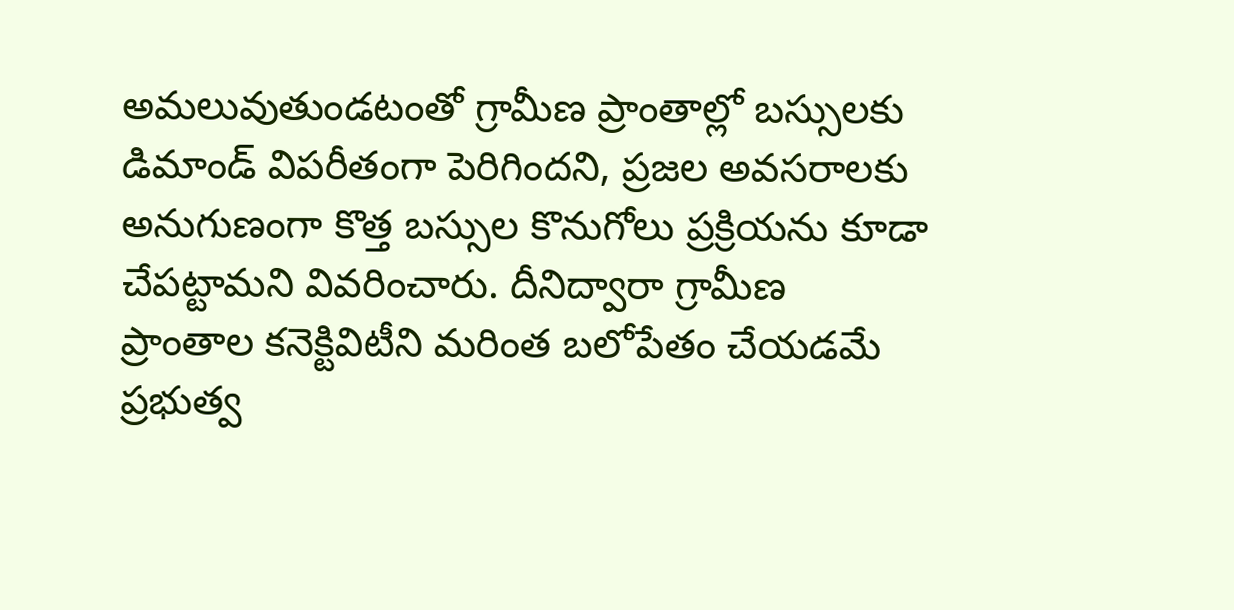అమలువుతుండటంతో గ్రామీణ ప్రాంతాల్లో బస్సులకు డిమాండ్ విపరీతంగా పెరిగిందని, ప్రజల అవసరాలకు అనుగుణంగా కొత్త బస్సుల కొనుగోలు ప్రక్రియను కూడా చేపట్టామని వివరించారు. దీనిద్వారా గ్రామీణ ప్రాంతాల కనెక్టివిటీని మరింత బలోపేతం చేయడమే ప్రభుత్వ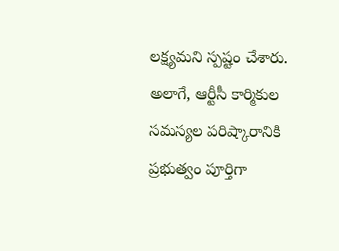లక్ష్యమని స్పష్టం చేశారు. అలాగే, ఆర్టీసీ కార్మికుల సమస్యల పరిష్కారానికి ప్రభుత్వం పూర్తిగా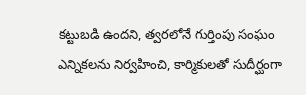కట్టుబడి ఉందని, త్వరలోనే గుర్తింపు సంఘం ఎన్నికలను నిర్వహించి, కార్మికులతో సుదీర్ఘంగా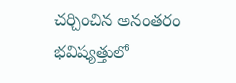చర్చించిన అనంతరం భవిష్యత్తులో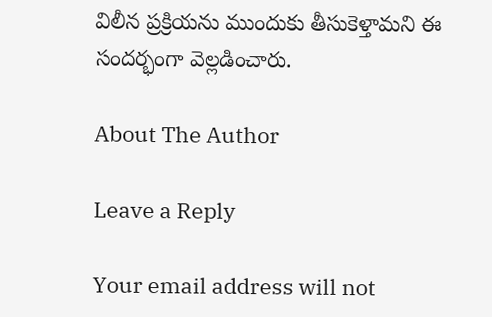విలీన ప్రక్రియను ముందుకు తీసుకెళ్తామని ఈ సందర్భంగా వెల్లడించారు.

About The Author

Leave a Reply

Your email address will not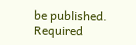be published. Required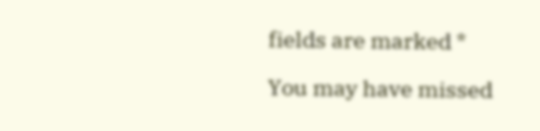fields are marked *

You may have missed